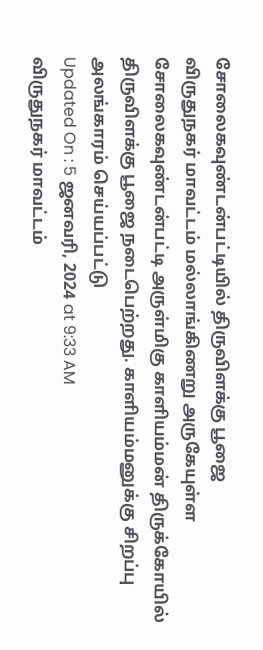சோலைகவுண்டன்பட்டியில் திருவிளக்கு பூஜை
விருதுநகர் மாவட்டம் மல்லாங்கிணறு அருகேயுள்ள சோலைகவுண்டன்பட்டி அருள்மிகு காளியம்மன் திருக்கோயில் திருவிளக்கு பூஜை நடைபெற்றது. காளியம்மனுக்கு சிறப்பு அலங்காரம் செய்யப்பட்டு
Updated On : 5 ஜனவரி, 2024 at 9:33 AM
விருதுநகர் மாவட்டம்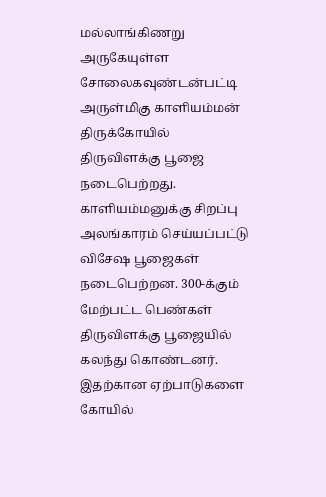மல்லாங்கிணறு அருகேயுள்ள சோலைகவுண்டன்பட்டி அருள்மிகு காளியம்மன் திருக்கோயில் திருவிளக்கு பூஜை நடைபெற்றது. காளியம்மனுக்கு சிறப்பு அலங்காரம் செய்யப்பட்டு விசேஷ பூஜைகள் நடைபெற்றன. 300-க்கும் மேற்பட்ட பெண்கள் திருவிளக்கு பூஜையில் கலந்து கொண்டனர்.
இதற்கான ஏற்பாடுகளை கோயில்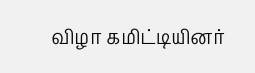விழா கமிட்டியினர்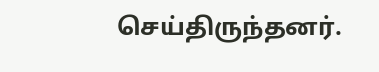செய்திருந்தனர்.